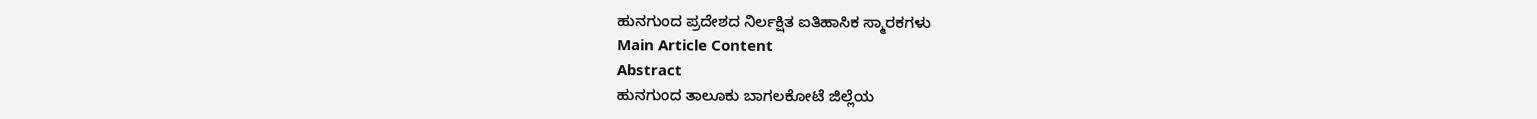ಹುನಗುಂದ ಪ್ರದೇಶದ ನಿರ್ಲಕ್ಷಿತ ಐತಿಹಾಸಿಕ ಸ್ಮಾರಕಗಳು
Main Article Content
Abstract
ಹುನಗುಂದ ತಾಲೂಕು ಬಾಗಲಕೋಟೆ ಜಿಲ್ಲೆಯ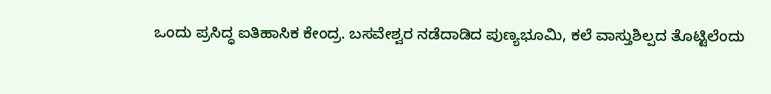ಒಂದು ಪ್ರಸಿದ್ಧ ಐತಿಹಾಸಿಕ ಕೇಂದ್ರ. ಬಸವೇಶ್ವರ ನಡೆದಾಡಿದ ಪುಣ್ಯಭೂಮಿ, ಕಲೆ ವಾಸ್ತುಶಿಲ್ಪದ ತೊಟ್ಟಿಲೆಂದು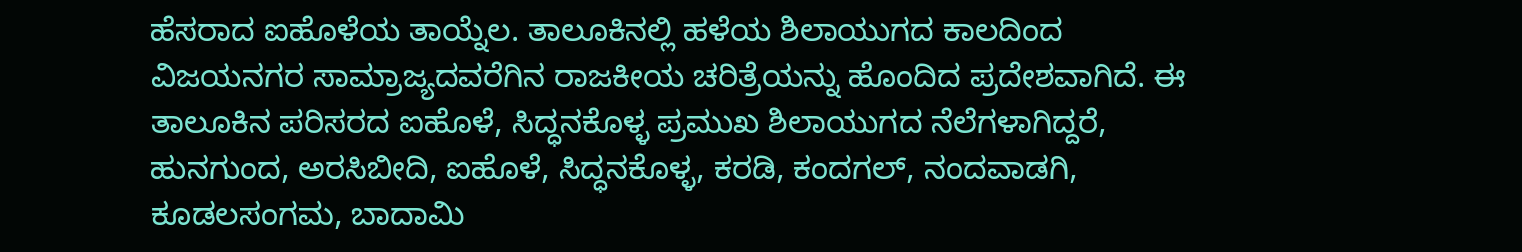ಹೆಸರಾದ ಐಹೊಳೆಯ ತಾಯ್ನೆಲ. ತಾಲೂಕಿನಲ್ಲಿ ಹಳೆಯ ಶಿಲಾಯುಗದ ಕಾಲದಿಂದ ವಿಜಯನಗರ ಸಾಮ್ರಾಜ್ಯದವರೆಗಿನ ರಾಜಕೀಯ ಚರಿತ್ರೆಯನ್ನು ಹೊಂದಿದ ಪ್ರದೇಶವಾಗಿದೆ. ಈ ತಾಲೂಕಿನ ಪರಿಸರದ ಐಹೊಳೆ, ಸಿದ್ಧನಕೊಳ್ಳ ಪ್ರಮುಖ ಶಿಲಾಯುಗದ ನೆಲೆಗಳಾಗಿದ್ದರೆ, ಹುನಗುಂದ, ಅರಸಿಬೀದಿ, ಐಹೊಳೆ, ಸಿದ್ಧನಕೊಳ್ಳ, ಕರಡಿ, ಕಂದಗಲ್, ನಂದವಾಡಗಿ, ಕೂಡಲಸಂಗಮ, ಬಾದಾಮಿ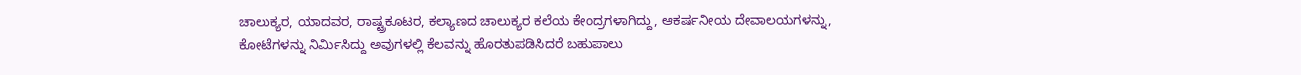ಚಾಲುಕ್ಯರ, ಯಾದವರ, ರಾಷ್ಟ್ರಕೂಟರ, ಕಲ್ಯಾಣದ ಚಾಲುಕ್ಯರ ಕಲೆಯ ಕೇಂದ್ರಗಳಾಗಿದ್ದು, ಆಕರ್ಷನೀಯ ದೇವಾಲಯಗಳನ್ನು, ಕೋಟೆಗಳನ್ನು ನಿರ್ಮಿಸಿದ್ದು ಅವುಗಳಲ್ಲಿ ಕೆಲವನ್ನು ಹೊರತುಪಡಿಸಿದರೆ ಬಹುಪಾಲು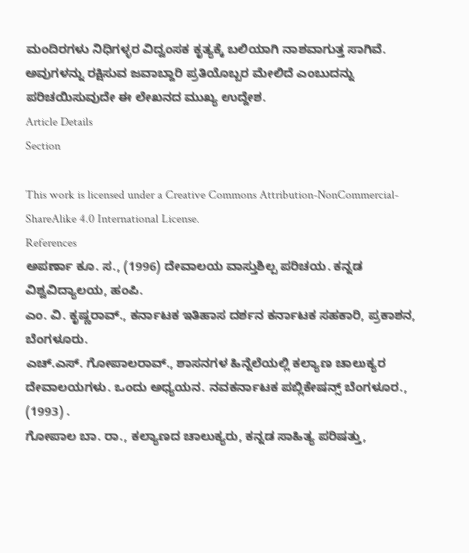ಮಂದಿರಗಳು ನಿಧಿಗಳ್ಳರ ವಿದ್ವಂಸಕ ಕೃತ್ಯಕ್ಕೆ ಬಲಿಯಾಗಿ ನಾಶವಾಗುತ್ತ ಸಾಗಿವೆ. ಅವುಗಳನ್ನು ರಕ್ಷಿಸುವ ಜವಾಬ್ದಾರಿ ಪ್ರತಿಯೊಬ್ಬರ ಮೇಲಿದೆ ಎಂಬುದನ್ನು ಪರಿಚಯಿಸುವುದೇ ಈ ಲೇಖನದ ಮುಖ್ಯ ಉದ್ದೇಶ.
Article Details
Section

This work is licensed under a Creative Commons Attribution-NonCommercial-ShareAlike 4.0 International License.
References
ಅಪರ್ಣಾ ಕೂ. ಸ., (1996) ದೇವಾಲಯ ವಾಸ್ತುಶಿಲ್ಪ ಪರಿಚಯ. ಕನ್ನಡ ವಿಶ್ವವಿದ್ಯಾಲಯ, ಹಂಪಿ.
ಎಂ. ವಿ. ಕೃಷ್ಣರಾವ್., ಕರ್ನಾಟಕ ಇತಿಹಾಸ ದರ್ಶನ ಕರ್ನಾಟಕ ಸಹಕಾರಿ, ಪ್ರಕಾಶನ, ಬೆಂಗಳೂರು.
ಎಚ್.ಎಸ್. ಗೋಪಾಲರಾವ್., ಶಾಸನಗಳ ಹಿನ್ನೆಲೆಯಲ್ಲಿ ಕಲ್ಯಾಣ ಚಾಲುಕ್ಯರ ದೇವಾಲಯಗಳು. ಒಂದು ಅಧ್ಯಯನ. ನವಕರ್ನಾಟಕ ಪಬ್ಲಿಕೇಷನ್ಸ್ ಬೆಂಗಳೂರ., (1993) .
ಗೋಪಾಲ ಬಾ. ರಾ., ಕಲ್ಯಾಣದ ಚಾಲುಕ್ಯರು, ಕನ್ನಡ ಸಾಹಿತ್ಯ ಪರಿಷತ್ತು,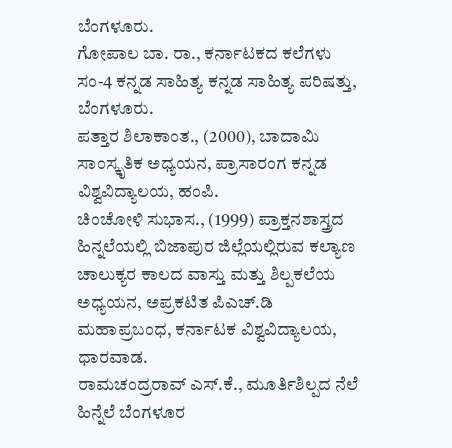ಬೆಂಗಳೂರು.
ಗೋಪಾಲ ಬಾ. ರಾ., ಕರ್ನಾಟಕದ ಕಲೆಗಳು ಸಂ-4 ಕನ್ನಡ ಸಾಹಿತ್ಯ ಕನ್ನಡ ಸಾಹಿತ್ಯ ಪರಿಷತ್ತು, ಬೆಂಗಳೂರು.
ಪತ್ತಾರ ಶಿಲಾಕಾಂತ., (2000), ಬಾದಾಮಿ ಸಾಂಸ್ಕೃತಿಕ ಅಧ್ಯಯನ, ಪ್ರಾಸಾರಂಗ ಕನ್ನಡ ವಿಶ್ವವಿದ್ಯಾಲಯ, ಹಂಪಿ.
ಚಿಂಚೋಳಿ ಸುಭಾಸ., (1999) ಪ್ರಾಕ್ತನಶಾಸ್ತ್ರದ ಹಿನ್ನಲೆಯಲ್ಲಿ ಬಿಜಾಪುರ ಜಿಲ್ಲೆಯಲ್ಲಿರುವ ಕಲ್ಯಾಣ ಚಾಲುಕ್ಯರ ಕಾಲದ ವಾಸ್ತು ಮತ್ತು ಶಿಲ್ಪಕಲೆಯ ಅಧ್ಯಯನ, ಅಪ್ರಕಟಿತ ಪಿಎಚ್.ಡಿ ಮಹಾಪ್ರಬಂಧ, ಕರ್ನಾಟಕ ವಿಶ್ವವಿದ್ಯಾಲಯ, ಧಾರವಾಡ.
ರಾಮಚಂದ್ರರಾವ್ ಎಸ್.ಕೆ., ಮೂರ್ತಿಶಿಲ್ಪದ ನೆಲೆ ಹಿನ್ನೆಲೆ ಬೆಂಗಳೂರ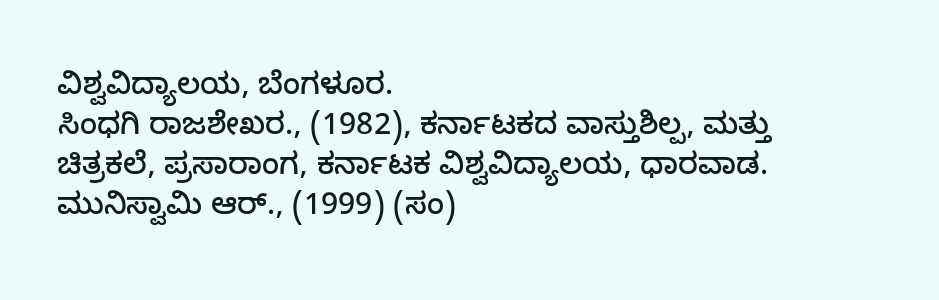ವಿಶ್ವವಿದ್ಯಾಲಯ, ಬೆಂಗಳೂರ.
ಸಿಂಧಗಿ ರಾಜಶೇಖರ., (1982), ಕರ್ನಾಟಕದ ವಾಸ್ತುಶಿಲ್ಪ, ಮತ್ತು ಚಿತ್ರಕಲೆ, ಪ್ರಸಾರಾಂಗ, ಕರ್ನಾಟಕ ವಿಶ್ವವಿದ್ಯಾಲಯ, ಧಾರವಾಡ.
ಮುನಿಸ್ವಾಮಿ ಆರ್., (1999) (ಸಂ)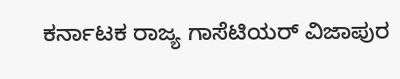ಕರ್ನಾಟಕ ರಾಜ್ಯ ಗಾಸೆಟಿಯರ್ ವಿಜಾಪುರ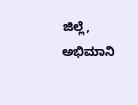ಜಿಲ್ಲೆ, ಅಭಿಮಾನಿ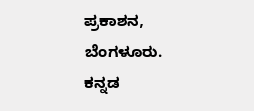ಪ್ರಕಾಶನ, ಬೆಂಗಳೂರು.
ಕನ್ನಡ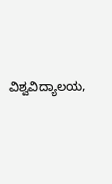ವಿಶ್ವವಿದ್ಯಾಲಯ,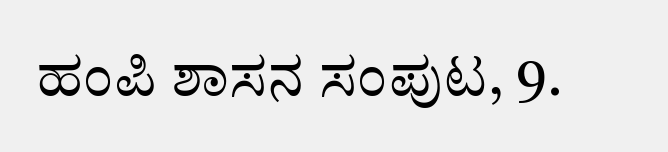ಹಂಪಿ ಶಾಸನ ಸಂಪುಟ, 9.